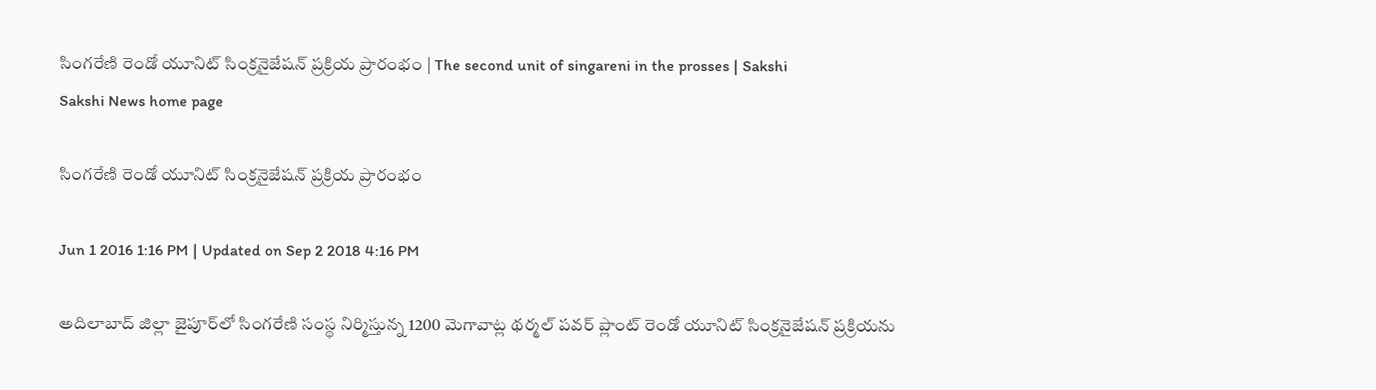సింగరేణి రెండో యూనిట్ సింక్రనైజేషన్ ప్రక్రియ ప్రారంభం | The second unit of singareni in the prosses | Sakshi
Sakshi News home page

సింగరేణి రెండో యూనిట్ సింక్రనైజేషన్ ప్రక్రియ ప్రారంభం

Jun 1 2016 1:16 PM | Updated on Sep 2 2018 4:16 PM

అదిలాబాద్ జిల్లా జైపూర్‌లో సింగరేణి సంస్థ నిర్మిస్తున్న 1200 మెగావాట్ల థర్మల్ పవర్ ప్లాంట్ రెండో యూనిట్ సింక్రనైజేషన్ ప్రక్రియను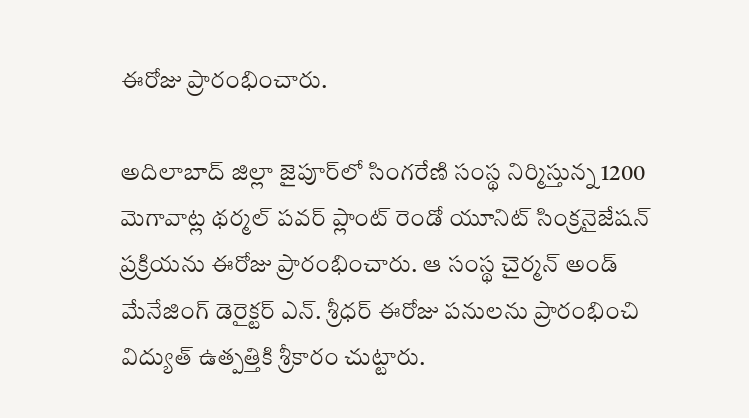ఈరోజు ప్రారంభించారు.

అదిలాబాద్ జిల్లా జైపూర్‌లో సింగరేణి సంస్థ నిర్మిస్తున్న 1200 మెగావాట్ల థర్మల్ పవర్ ప్లాంట్ రెండో యూనిట్ సింక్రనైజేషన్ ప్రక్రియను ఈరోజు ప్రారంభించారు. ఆ సంస్థ చైర్మన్ అండ్ మేనేజింగ్ డెరైక్టర్ ఎన్. శ్రీధర్ ఈరోజు పనులను ప్రారంభించి విద్యుత్ ఉత్పత్తికి శ్రీకారం చుట్టారు.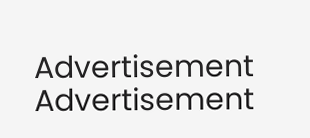Advertisement
Advertisement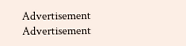Advertisement
Advertisement